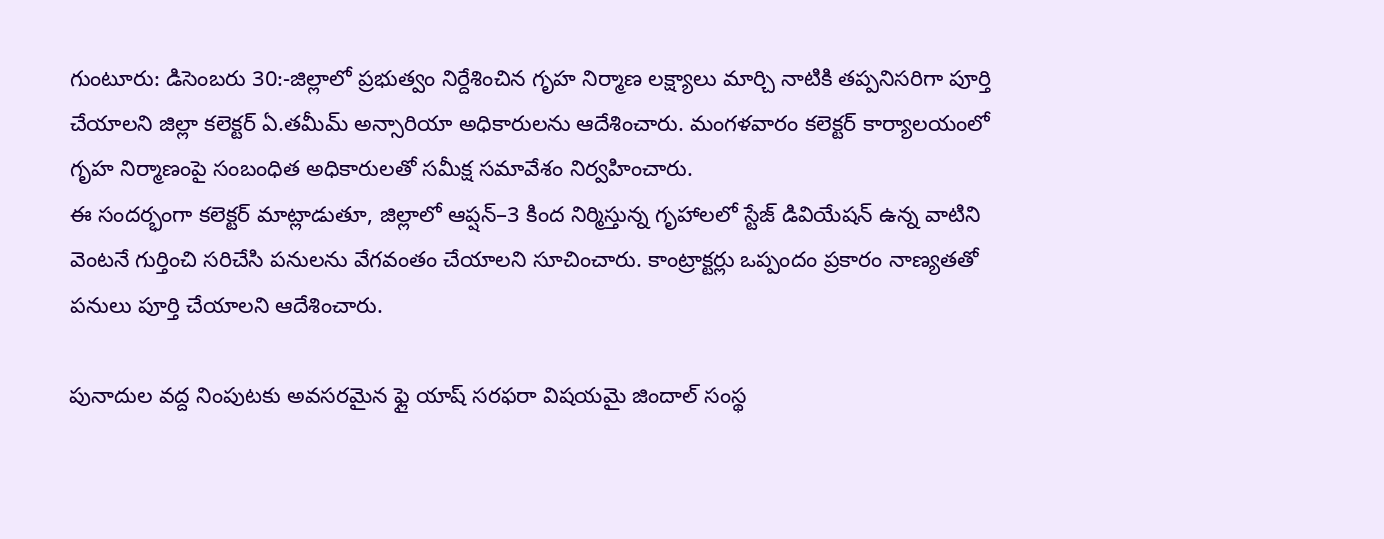గుంటూరు: డిసెంబరు 30:-జిల్లాలో ప్రభుత్వం నిర్దేశించిన గృహ నిర్మాణ లక్ష్యాలు మార్చి నాటికి తప్పనిసరిగా పూర్తి చేయాలని జిల్లా కలెక్టర్ ఏ.తమీమ్ అన్సారియా అధికారులను ఆదేశించారు. మంగళవారం కలెక్టర్ కార్యాలయంలో గృహ నిర్మాణంపై సంబంధిత అధికారులతో సమీక్ష సమావేశం నిర్వహించారు.
ఈ సందర్భంగా కలెక్టర్ మాట్లాడుతూ, జిల్లాలో ఆప్షన్–3 కింద నిర్మిస్తున్న గృహాలలో స్టేజ్ డివియేషన్ ఉన్న వాటిని వెంటనే గుర్తించి సరిచేసి పనులను వేగవంతం చేయాలని సూచించారు. కాంట్రాక్టర్లు ఒప్పందం ప్రకారం నాణ్యతతో పనులు పూర్తి చేయాలని ఆదేశించారు.

పునాదుల వద్ద నింపుటకు అవసరమైన ఫ్లై యాష్ సరఫరా విషయమై జిందాల్ సంస్థ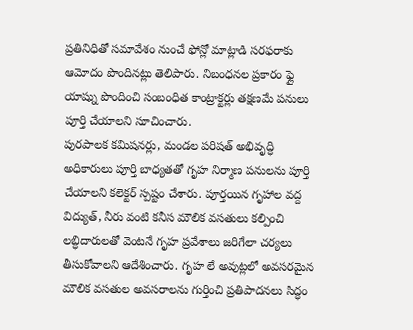ప్రతినిధితో సమావేశం నుంచే ఫోన్లో మాట్లాడి సరఫరాకు ఆమోదం పొందినట్లు తెలిపారు. నిబంధనల ప్రకారం ఫ్లై యాష్ను పొందించి సంబంధిత కాంట్రాక్టర్లు తక్షణమే పనులు పూర్తి చేయాలని సూచించారు.
పురపాలక కమిషనర్లు, మండల పరిషత్ అభివృద్ధి అధికారులు పూర్తి బాధ్యతతో గృహ నిర్మాణ పనులను పూర్తి చేయాలని కలెక్టర్ స్పష్టం చేశారు. పూర్తయిన గృహాల వద్ద విద్యుత్, నీరు వంటి కనీస మౌలిక వసతులు కల్పించి లబ్ధిదారులతో వెంటనే గృహ ప్రవేశాలు జరిగేలా చర్యలు తీసుకోవాలని ఆదేశించారు. గృహ లే అవుట్లలో అవసరమైన మౌలిక వసతుల అవసరాలను గుర్తించి ప్రతిపాదనలు సిద్ధం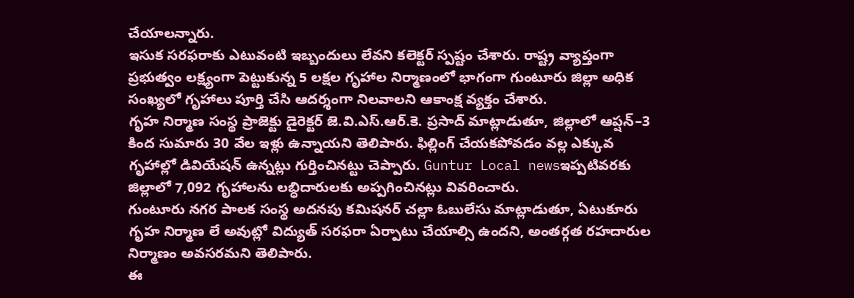చేయాలన్నారు.
ఇసుక సరఫరాకు ఎటువంటి ఇబ్బందులు లేవని కలెక్టర్ స్పష్టం చేశారు. రాష్ట్ర వ్యాప్తంగా ప్రభుత్వం లక్ష్యంగా పెట్టుకున్న 5 లక్షల గృహాల నిర్మాణంలో భాగంగా గుంటూరు జిల్లా అధిక సంఖ్యలో గృహాలు పూర్తి చేసి ఆదర్శంగా నిలవాలని ఆకాంక్ష వ్యక్తం చేశారు.
గృహ నిర్మాణ సంస్థ ప్రాజెక్టు డైరెక్టర్ జె.వి.ఎస్.ఆర్.కె. ప్రసాద్ మాట్లాడుతూ, జిల్లాలో ఆప్షన్–3 కింద సుమారు 30 వేల ఇళ్లు ఉన్నాయని తెలిపారు. ఫిల్లింగ్ చేయకపోవడం వల్ల ఎక్కువ గృహాల్లో డివియేషన్ ఉన్నట్లు గుర్తించినట్టు చెప్పారు. Guntur Local newsఇప్పటివరకు జిల్లాలో 7,092 గృహాలను లబ్ధిదారులకు అప్పగించినట్లు వివరించారు.
గుంటూరు నగర పాలక సంస్థ అదనపు కమిషనర్ చల్లా ఓబులేసు మాట్లాడుతూ, ఏటుకూరు గృహ నిర్మాణ లే అవుట్లో విద్యుత్ సరఫరా ఏర్పాటు చేయాల్సి ఉందని, అంతర్గత రహదారుల నిర్మాణం అవసరమని తెలిపారు.
ఈ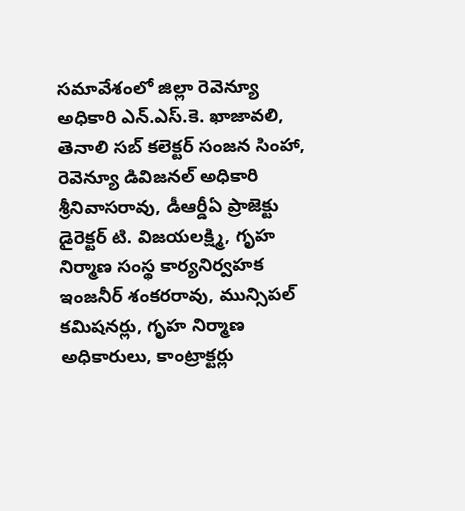సమావేశంలో జిల్లా రెవెన్యూ అధికారి ఎన్.ఎస్.కె. ఖాజావలి, తెనాలి సబ్ కలెక్టర్ సంజన సింహా, రెవెన్యూ డివిజనల్ అధికారి శ్రీనివాసరావు, డీఆర్డీఏ ప్రాజెక్టు డైరెక్టర్ టి. విజయలక్ష్మి, గృహ నిర్మాణ సంస్థ కార్యనిర్వహక ఇంజనీర్ శంకరరావు, మున్సిపల్ కమిషనర్లు, గృహ నిర్మాణ అధికారులు, కాంట్రాక్టర్లు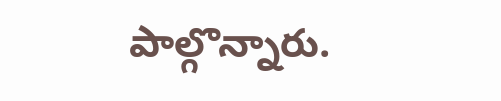పాల్గొన్నారు.